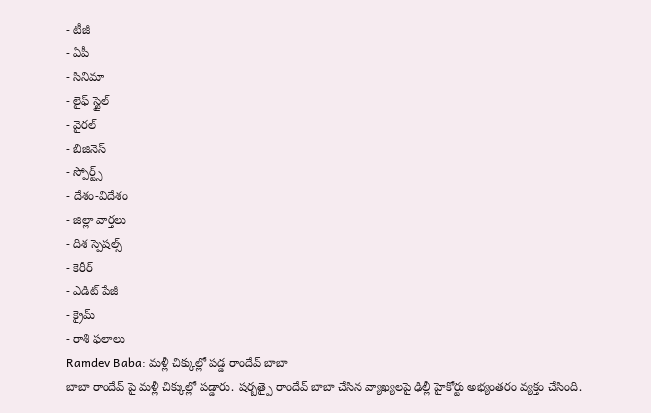- టీజీ
- ఏపీ
- సినిమా
- లైఫ్ స్టైల్
- వైరల్
- బిజినెస్
- స్పోర్ట్స్
- దేశం-విదేశం
- జిల్లా వార్తలు
- దిశ స్పెషల్స్
- కెరీర్
- ఎడిట్ పేజీ
- క్రైమ్
- రాశి ఫలాలు
Ramdev Baba: మళ్లీ చిక్కుల్లో పడ్డ రాందేవ్ బాబా
బాబా రాందేవ్ పై మళ్లీ చిక్కుల్లో పడ్డారు. షర్బత్పై రాందేవ్ బాబా చేసిన వ్యాఖ్యలపై ఢిల్లీ హైకోర్టు అభ్యంతరం వ్యక్తం చేసింది.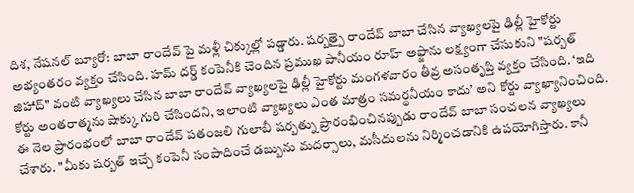దిశ, నేషనల్ బ్యూరో: బాబా రాందేవ్ పై మళ్లీ చిక్కుల్లో పడ్డారు. షర్బత్పై రాందేవ్ బాబా చేసిన వ్యాఖ్యలపై ఢిల్లీ హైకోర్టు అభ్యంతరం వ్యక్తం చేసింది. హమ్ దర్డ్ కంపెనీకి చెందిన ప్రముఖ పానీయం రూహ్ అఫ్జాను లక్ష్యంగా చేసుకుని "షర్బత్ జిహాద్" వంటి వ్యాఖ్యలు చేసిన బాబా రాందేవ్ వ్యాఖ్యలపై ఢిల్లీ హైకోర్టు మంగళవారం తీవ్ర అసంతృప్తి వ్యక్తం చేసింది. ‘ఇది కోర్టు అంతరాత్మను షాక్కు గురి చేసిందని, ఇలాంటి వ్యాఖ్యలు ఎంత మాత్రం సమర్థనీయం కాదు’ అని కోర్టు వ్యాఖ్యానించింది. ఈ నెల ప్రారంభంలో బాబా రాందేవ్ పతంజలి గులాబీ షర్బత్ను ప్రారంభించినప్పుడు రాందేవ్ బాబా సంచలన వ్యాఖ్యలు చేశారు. "మీకు షర్బత్ ఇచ్చే కంపెనీ సంపాదించే డబ్బును మదర్సాలు, మసీదులను నిర్మించడానికి ఉపయోగిస్తారు. కానీ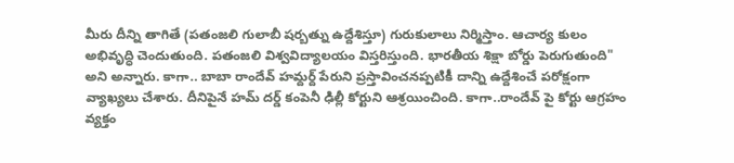మీరు దీన్ని తాగితే (పతంజలి గులాబీ షర్బత్ను ఉద్దేశిస్తూ) గురుకులాలు నిర్మిస్తాం. ఆచార్య కులం అభివృద్ధి చెందుతుంది. పతంజలి విశ్వవిద్యాలయం విస్తరిస్తుంది. భారతీయ శిక్షా బోర్డు పెరుగుతుంది" అని అన్నారు. కాగా.. బాబా రాందేవ్ హమ్దర్ద్ పేరుని ప్రస్తావించనప్పటికీ దాన్ని ఉద్దేశించే పరోక్షంగా వ్యాఖ్యలు చేశారు. దీనిపైనే హమ్ దర్డ్ కంపెనీ ఢిల్లీ కోర్టుని ఆశ్రయించింది. కాగా..రాందేవ్ పై కోర్టు ఆగ్రహం వ్యక్తం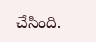చేసింది.